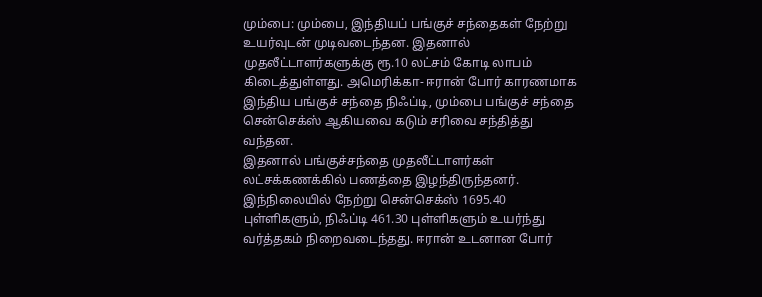மும்பை: மும்பை, இந்தியப் பங்குச் சந்தைகள் நேற்று உயர்வுடன் முடிவடைந்தன. இதனால் முதலீட்டாளர்களுக்கு ரூ.10 லட்சம் கோடி லாபம் கிடைத்துள்ளது. அமெரிக்கா- ஈரான் போர் காரணமாக இந்திய பங்குச் சந்தை நிஃப்டி, மும்பை பங்குச் சந்தை சென்செக்ஸ் ஆகியவை கடும் சரிவை சந்தித்து வந்தன.
இதனால் பங்குச்சந்தை முதலீட்டாளர்கள் லட்சக்கணக்கில் பணத்தை இழந்திருந்தனர். இந்நிலையில் நேற்று சென்செக்ஸ் 1695.40 புள்ளிகளும், நிஃப்டி 461.30 புள்ளிகளும் உயர்ந்து வர்த்தகம் நிறைவடைந்தது. ஈரான் உடனான போர்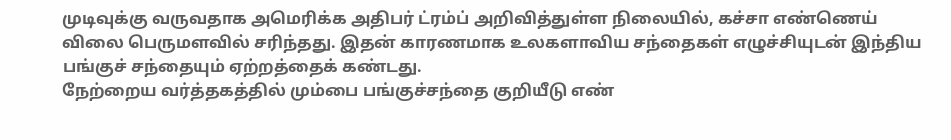முடிவுக்கு வருவதாக அமெரிக்க அதிபர் ட்ரம்ப் அறிவித்துள்ள நிலையில், கச்சா எண்ணெய் விலை பெருமளவில் சரிந்தது. இதன் காரணமாக உலகளாவிய சந்தைகள் எழுச்சியுடன் இந்திய பங்குச் சந்தையும் ஏற்றத்தைக் கண்டது.
நேற்றைய வர்த்தகத்தில் மும்பை பங்குச்சந்தை குறியீடு எண்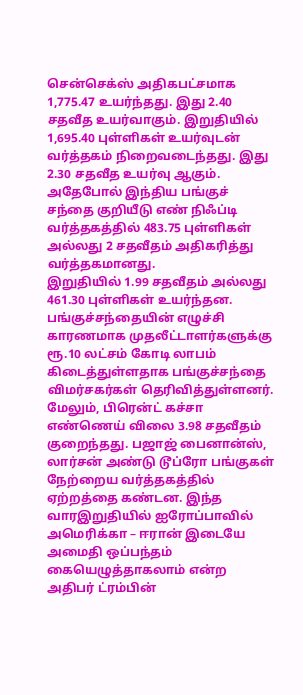சென்செக்ஸ் அதிகபட்சமாக 1,775.47 உயர்ந்தது. இது 2.40 சதவீத உயர்வாகும். இறுதியில் 1,695.40 புள்ளிகள் உயர்வுடன் வர்த்தகம் நிறைவடைந்தது. இது 2.30 சதவீத உயர்வு ஆகும். அதேபோல் இந்திய பங்குச் சந்தை குறியீடு எண் நிஃப்டி வர்த்தகத்தில் 483.75 புள்ளிகள் அல்லது 2 சதவீதம் அதிகரித்து வர்த்தகமானது.
இறுதியில் 1.99 சதவீதம் அல்லது 461.30 புள்ளிகள் உயர்ந்தன. பங்குச்சந்தையின் எழுச்சி காரணமாக முதலீட்டாளர்களுக்கு ரூ.10 லட்சம் கோடி லாபம் கிடைத்துள்ளதாக பங்குச்சந்தை விமர்சகர்கள் தெரிவித்துள்ளனர்.
மேலும், பிரென்ட் கச்சா எண்ணெய் விலை 3.98 சதவீதம் குறைந்தது. பஜாஜ் பைனான்ஸ், லார்சன் அண்டு டூப்ரோ பங்குகள் நேற்றைய வர்த்தகத்தில் ஏற்றத்தை கண்டன. இந்த வாரஇறுதியில் ஐரோப்பாவில் அமெரிக்கா – ஈரான் இடையே அமைதி ஒப்பந்தம் கையெழுத்தாகலாம் என்ற அதிபர் ட்ரம்பின்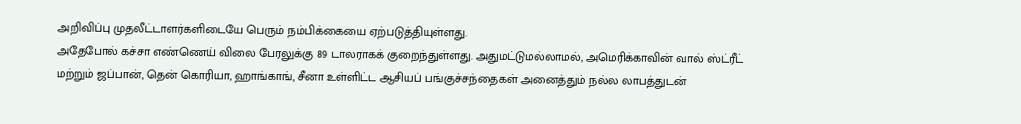அறிவிப்பு முதலீட்டாளர்களிடையே பெரும் நம்பிக்கையை ஏற்படுத்தியுள்ளது.
அதேபோல் கச்சா எண்ணெய் விலை பேரலுக்கு 89 டாலராகக் குறைந்துள்ளது. அதுமட்டுமல்லாமல், அமெரிக்காவின் வால் ஸ்ட்ரீட் மற்றும் ஜப்பான், தென் கொரியா, ஹாங்காங், சீனா உள்ளிட்ட ஆசியப் பங்குச்சந்தைகள் அனைத்தும் நல்ல லாபத்துடன்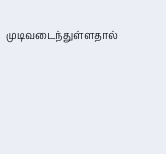முடிவடைந்துள்ளதால்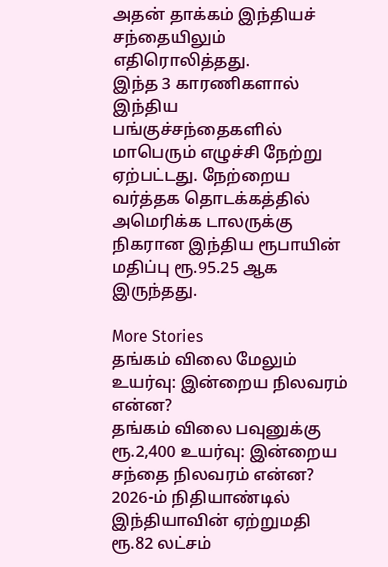அதன் தாக்கம் இந்தியச் சந்தையிலும் எதிரொலித்தது.
இந்த 3 காரணிகளால் இந்திய பங்குச்சந்தைகளில் மாபெரும் எழுச்சி நேற்று ஏற்பட்டது. நேற்றைய வர்த்தக தொடக்கத்தில் அமெரிக்க டாலருக்கு நிகரான இந்திய ரூபாயின் மதிப்பு ரூ.95.25 ஆக இருந்தது.

More Stories
தங்கம் விலை மேலும் உயர்வு: இன்றைய நிலவரம் என்ன?
தங்கம் விலை பவுனுக்கு ரூ.2,400 உயர்வு: இன்றைய சந்தை நிலவரம் என்ன?
2026-ம் நிதியாண்டில் இந்தியாவின் ஏற்றுமதி ரூ.82 லட்சம்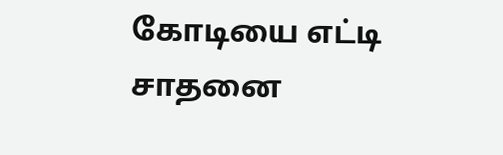கோடியை எட்டி சாதனை